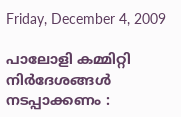Friday, December 4, 2009

പാലോളി കമ്മിറ്റി നിര്‍ദേശങ്ങള്‍ നടപ്പാക്കണം :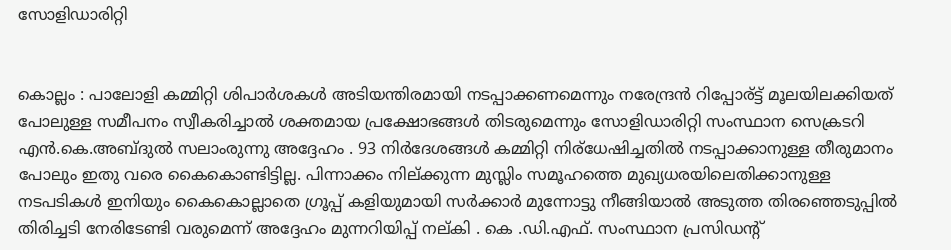സോളിഡാരിറ്റി


കൊല്ലം : പാലോളി കമ്മിറ്റി ശിപാര്‍ശകള്‍ അടിയന്തിരമായി നടപ്പാക്കണമെന്നും നരേന്ദ്രന്‍ റിപ്പോര്ട്ട് മൂലയിലക്കിയത് പോലുള്ള സമീപനം സ്വീകരിച്ചാല്‍ ശക്തമായ പ്രക്ഷോഭങ്ങള്‍ തിടരുമെന്നും സോളിഡാരിറ്റി സംസ്ഥാന സെക്രടറി എന്‍.കെ.അബ്ദുല്‍ സലാംരുന്നു അദ്ദേഹം . 93 നിര്‍ദേശങ്ങള്‍ കമ്മിറ്റി നിര്ധേഷിച്ചതില്‍ നടപ്പാക്കാനുള്ള തീരുമാനം പോലും ഇതു വരെ കൈകൊണ്ടിട്ടില്ല. പിന്നാക്കം നില്ക്കുന്ന മുസ്ലിം സമൂഹത്തെ മുഖ്യധരയിലെതിക്കാനുള്ള നടപടികള്‍ ഇനിയും കൈകൊല്ലാതെ ഗ്രൂപ്പ് കളിയുമായി സര്‍ക്കാര്‍ മുന്നോട്ടു നീങ്ങിയാല്‍ അടുത്ത തിരഞ്ഞെടുപ്പില്‍ തിരിച്ചടി നേരിടേണ്ടി വരുമെന്ന് അദ്ദേഹം മുന്നറിയിപ്പ് നല്കി . കെ .ഡി.എഫ്. സംസ്ഥാന പ്രസിഡന്റ്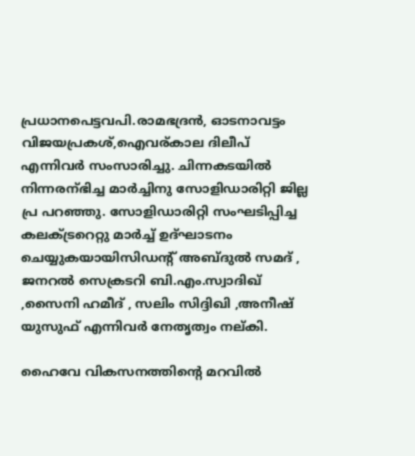പ്രധാനപെട്ടവപി.രാമഭദ്രന്‍, ഓടനാവട്ടം വിജയപ്രകശ്,ഐവര്കാല ദിലീപ് എന്നിവര്‍ സംസാരിച്ചു. ചിന്നകടയില്‍ നിന്നരന്ഭിച്ച മാര്‍ച്ചിനു സോളിഡാരിറ്റി ജില്ല പ്ര പറഞ്ഞു. സോളിഡാരിറ്റി സംഘടിപ്പിച്ച കലക്ട്രറെറ്റു മാര്‍ച്ച്‌ ഉദ്ഘാടനം ചെയ്യുകയായിസിഡന്റ് അബ്ദുല്‍ സമദ് , ജനറല്‍ സെക്രടറി ബി.എം.സ്വാദിഖ് ,സൈനി ഹമീദ് , സലിം സിദ്ദിഖി ,അനീഷ്‌ യുസുഫ് എന്നിവര്‍ നേതൃത്വം നല്കി.

ഹൈവേ വികസനത്തിന്റെ മറവില്‍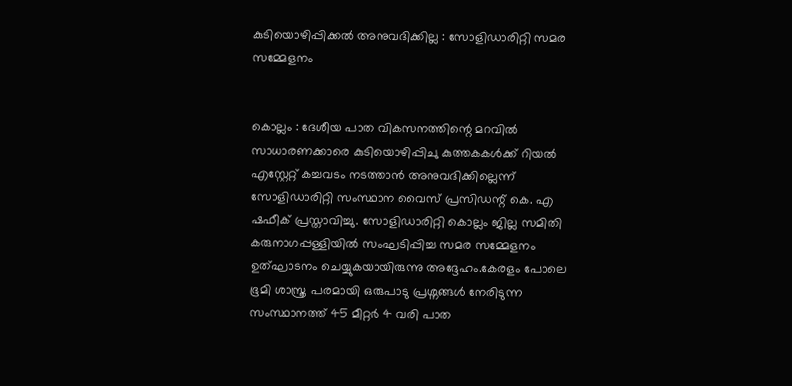കുടിയൊഴിപ്പിക്കല്‍ അനുവദിക്കില്ല : സോളിഡാരിറ്റി സമര സമ്മേളനം


കൊല്ലം : ദേശീയ പാത വികസനത്തിന്റെ മറവില്‍ സാധാരണക്കാരെ കുടിയൊഴിപ്പിചു കുത്തകകള്‍ക്ക് റിയല്‍ എസ്റ്റേറ്റ്‌ കച്ചവടം നടത്താന്‍ അനുവദിക്കില്ലെന്ന് സോളിഡാരിറ്റി സംസ്ഥാന വൈസ് പ്രസിഡന്റ്‌ കെ. എ ഷഫീക് പ്രസ്താവിച്ചു. സോളിഡാരിറ്റി കൊല്ലം ജില്ല സമിതി കരുനാഗപ്പള്ളിയില്‍ സംഘടിപ്പിച്ച സമര സമ്മേളനം ഉത്ഘാടനം ചെയ്യുകയായിരുന്നു അദ്ദേഹം.കേരളം പോലെ ഭൂമി ശാസ്ത്ര പരമായി ഒരുപാടു പ്രശ്നങ്ങള്‍ നേരിടുന്ന സംസ്ഥാനത്ത് 45 മീറ്റര്‍ 4 വരി പാത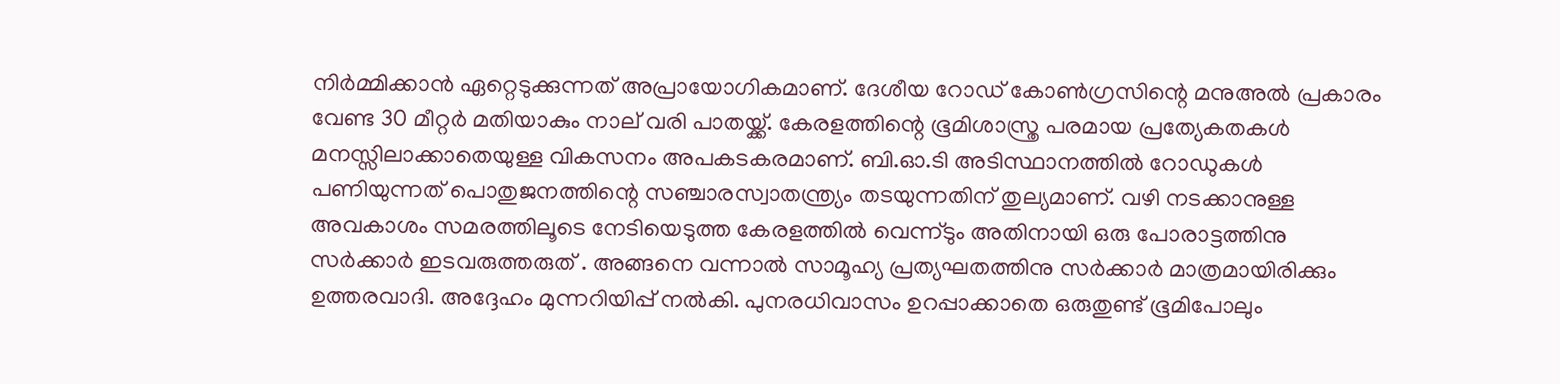നിര്‍മ്മിക്കാന്‍ ഏറ്റെടുക്കുന്നത് അപ്രായോഗികമാണ്. ദേശീയ റോഡ്‌ കോണ്‍ഗ്രസിന്റെ മനുഅല്‍ പ്രകാരം വേണ്ട 30 മീറ്റര്‍ മതിയാകും നാല് വരി പാതയ്ക്ക്. കേരളത്തിന്റെ ഭൂമിശാസ്ത്ര പരമായ പ്രത്യേകതകള്‍ മനസ്സിലാക്കാതെയുള്ള വികസനം അപകടകരമാണ്. ബി.ഓ.ടി അടിസ്ഥാനത്തില്‍ റോഡുകള്‍ പണിയുന്നത് പൊതുജനത്തിന്റെ സഞ്ചാരസ്വാതന്ത്ര്യം തടയുന്നതിന് തുല്യമാണ്. വഴി നടക്കാനുള്ള അവകാശം സമരത്തിലൂടെ നേടിയെടുത്ത കേരളത്തില്‍ വെന്ന്ടും അതിനായി ഒരു പോരാട്ടത്തിനു സര്‍ക്കാര്‍ ഇടവരുത്തരുത് . അങ്ങനെ വന്നാല്‍ സാമൂഹ്യ പ്രത്യഘതത്തിനു സര്‍ക്കാര്‍ മാത്രമായിരിക്കും ഉത്തരവാദി. അദ്ദേഹം മുന്നറിയിപ്പ് നല്‍കി. പുനരധിവാസം ഉറപ്പാക്കാതെ ഒരുതുണ്ട് ഭൂമിപോലും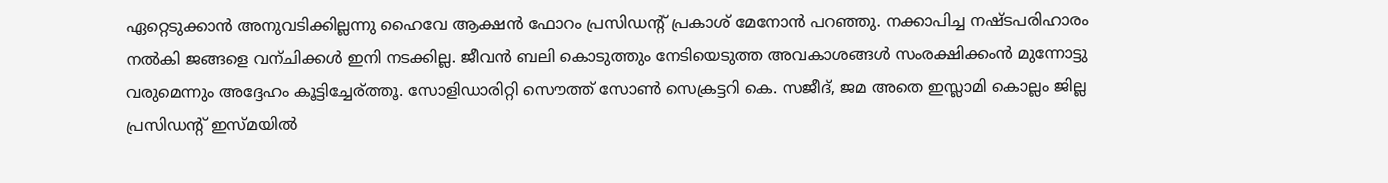ഏറ്റെടുക്കാന്‍ അനുവടിക്കില്ലന്നു ഹൈവേ ആക്ഷന്‍ ഫോറം പ്രസിഡന്റ്‌ പ്രകാശ്‌ മേനോന്‍ പറഞ്ഞു. നക്കാപിച്ച നഷ്ടപരിഹാരം നല്‍കി ജങ്ങളെ വന്ചിക്കള്‍ ഇനി നടക്കില്ല. ജീവന്‍ ബലി കൊടുത്തും നേടിയെടുത്ത അവകാശങ്ങള്‍ സംരക്ഷിക്കംന്‍ മുന്നോട്ടു വരുമെന്നും അദ്ദേഹം കൂട്ടിച്ചേര്ത്തൂ. സോളിഡാരിറ്റി സൌത്ത് സോണ്‍ സെക്രട്ടറി കെ. സജീദ്, ജമ അതെ ഇസ്ലാമി കൊല്ലം ജില്ല പ്രസിഡന്റ്‌ ഇസ്മയില്‍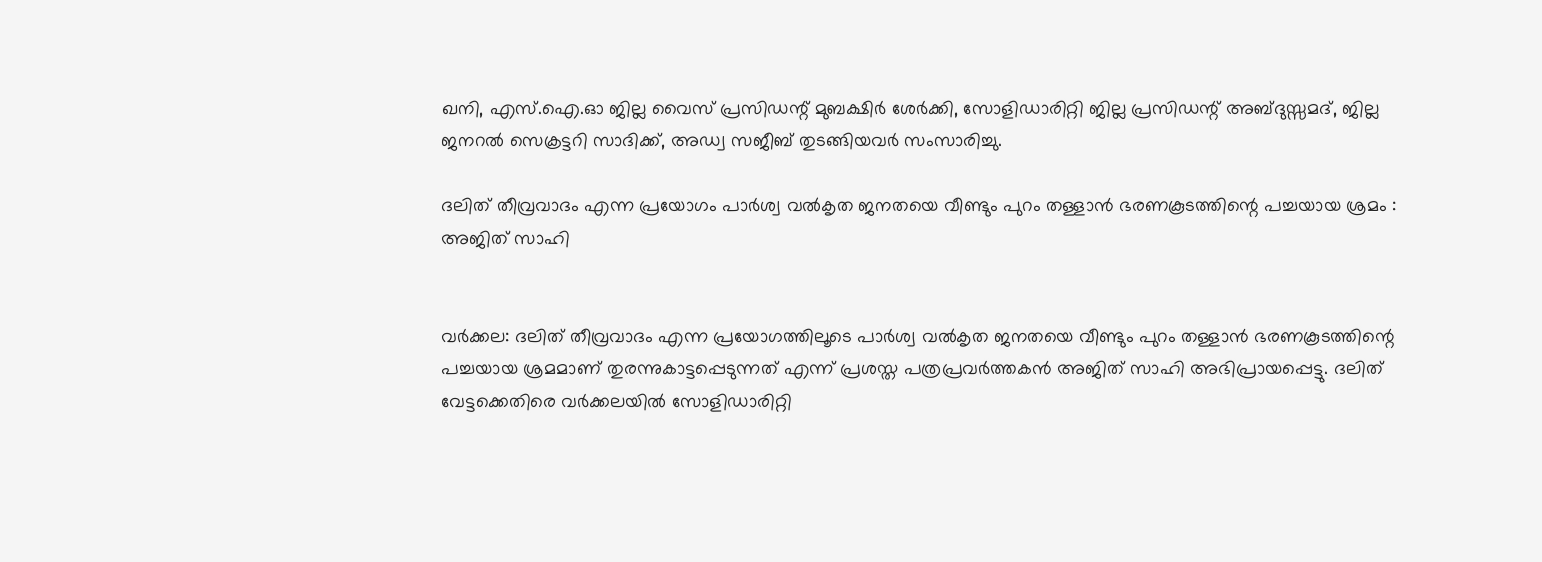ഖനി, എസ്.ഐ.ഓ ജില്ല വൈസ് പ്രസിഡന്റ്‌ മുബക്ഷിര്‍ ശേര്‍ക്കി, സോളിഡാരിറ്റി ജില്ല പ്രസിഡന്റ്‌ അബ്ദുസ്സമദ്, ജില്ല ജനറല്‍ സെക്രട്ടറി സാദിക്ക്, അഡ്വ സജീബ് തുടങ്ങിയവര്‍ സംസാരിച്ചു.

ദലിത് തീവ്രവാദം എന്ന പ്രയോഗം പാര്‍ശ്വ വല്‍കൃത ജനതയെ വീണ്ടും പുറം തള്ളാന്‍ ഭരണകൂടത്തിന്റെ പച്ചയായ ശ്രമം : അജിത്‌ സാഹി


വര്‍ക്കല: ദലിത് തീവ്രവാദം എന്ന പ്രയോഗത്തിലൂടെ പാര്‍ശ്വ വല്‍കൃത ജനതയെ വീണ്ടും പുറം തള്ളാന്‍ ഭരണകൂടത്തിന്റെ പച്ചയായ ശ്രമമാണ് തുരന്നുകാട്ടപ്പെടുന്നത് എന്ന് പ്രശസ്ത പത്രപ്രവര്‍ത്തകന്‍ അജിത്‌ സാഹി അഭിപ്രായപ്പെട്ടു. ദലിത് വേട്ടക്കെതിരെ വര്‍ക്കലയില്‍ സോളിഡാരിറ്റി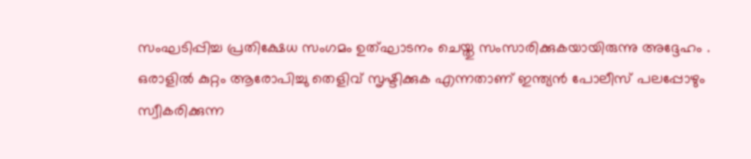സംഘടിപ്പിച്ച പ്രതിക്ഷേധ സംഗമം ഉത്ഘാടനം ചെയ്തു സംസാരിക്കുകയായിരുന്നു അദ്ദേഹം . ഒരാളില്‍ കുറ്റം ആരോപിച്ചു തെളിവ് സൃഷ്ടിക്കുക എന്നതാണ് ഇന്ത്യന്‍ പോലീസ് പലപ്പോഴും സ്വീകരിക്കുന്ന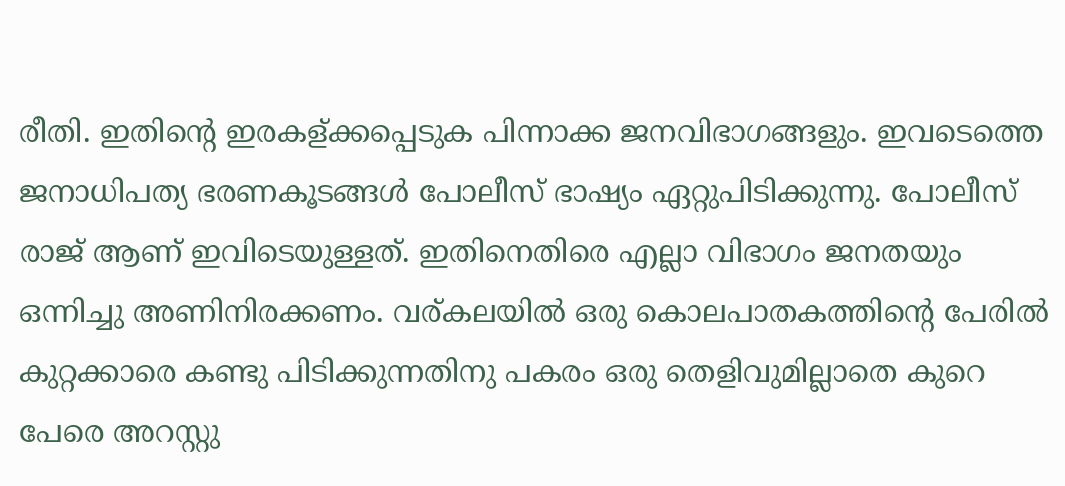രീതി. ഇതിന്റെ ഇരകള്ക്കപ്പെടുക പിന്നാക്ക ജനവിഭാഗങ്ങളും. ഇവടെത്തെ ജനാധിപത്യ ഭരണകൂടങ്ങള്‍ പോലീസ് ഭാഷ്യം ഏറ്റുപിടിക്കുന്നു. പോലീസ് രാജ് ആണ് ഇവിടെയുള്ളത്. ഇതിനെതിരെ എല്ലാ വിഭാഗം ജനതയും ഒന്നിച്ചു അണിനിരക്കണം. വര്കലയില്‍ ഒരു കൊലപാതകത്തിന്റെ പേരില്‍ കുറ്റക്കാരെ കണ്ടു പിടിക്കുന്നതിനു പകരം ഒരു തെളിവുമില്ലാതെ കുറെ പേരെ അറസ്റ്റു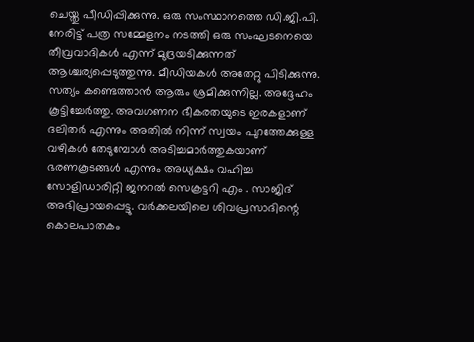ചെയ്തു പീഡിപ്പിക്കുന്നു. ഒരു സംസ്ഥാനത്തെ ഡി.ജി.പി. നേരിട്ട് പത്ര സമ്മേളനം നടത്തി ഒരു സംഘടനെയെ തീവ്രവാദികള്‍ എന്ന് മുദ്രയടിക്കുന്നത് ആശ്ചര്യപ്പെടുത്തുന്നു. മീഡിയകള്‍ അതേറ്റു പിടിക്കുന്നു. സത്യം കണ്ടെത്താന്‍ ആരും ശ്രമിക്കുന്നില്ല. അദ്ദേഹം കൂട്ടിച്ചേര്‍ത്തു. അവഗണന ഭീകരതയുടെ ഇരകളാണ് ദലിതര്‍ എന്നും അതില്‍ നിന്ന് സ്വയം പുറത്തേക്കുള്ള വഴികള്‍ തേടുമ്പോള്‍ അടിച്ചമാര്‍ത്തുകയാണ് ഭരണകൂടങ്ങള്‍ എന്നും അധ്യക്ഷം വഹിച്ച സോളിഡാരിറ്റി ജനറല്‍ സെക്രട്ടറി എം . സാജിദ് അഭിപ്രായപ്പെട്ടു. വര്‍ക്കലയിലെ ശിവപ്രസാദിന്റെ കൊലപാതകം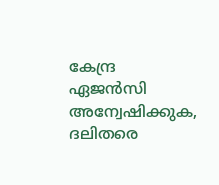കേന്ദ്ര ഏജന്‍സി അന്വേഷിക്കുക, ദലിതരെ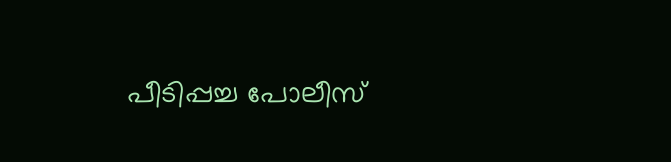പീടിപ്പച്ച പോലീസ്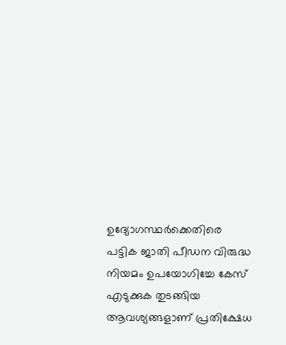ഉദ്യോഗസ്ഥര്‍ക്കെതിരെ പട്ടിക ജാതി പീഡന വിരുദ്ധ നിയമം ഉപയോഗിച്ചേ കേസ് എടുക്കുക തുടങ്ങിയ ആവശ്യങ്ങളാണ് പ്രതിക്ഷേധ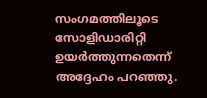സംഗമത്തിലൂടെ സോളിഡാരിറ്റി ഉയര്‍ത്തുന്നതെന്ന് അദ്ദേഹം പറഞ്ഞു.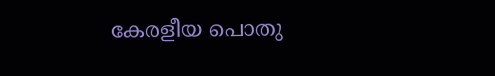കേരളീയ പൊതു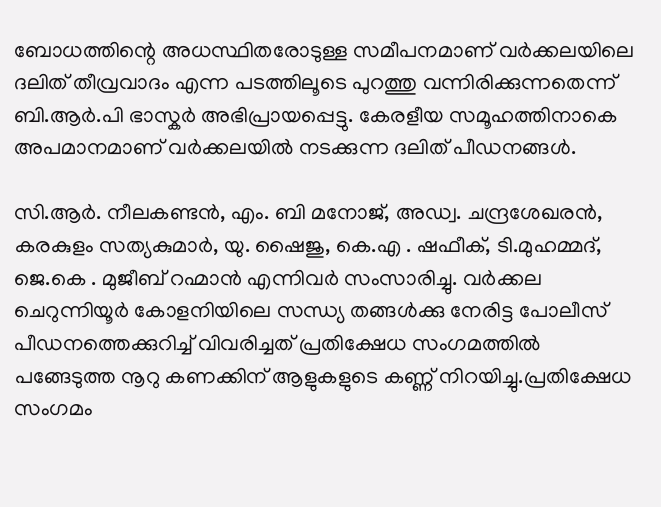ബോധത്തിന്റെ അധസ്ഥിതരോടുള്ള സമീപനമാണ് വര്‍ക്കലയിലെ ദലിത് തീവ്രവാദം എന്ന പടത്തിലൂടെ പുറത്തു വന്നിരിക്കുന്നതെന്ന് ബി.ആര്‍.പി ഭാസ്കര്‍ അഭിപ്രായപ്പെട്ടു. കേരളീയ സമൂഹത്തിനാകെ അപമാനമാണ് വര്‍ക്കലയില്‍ നടക്കുന്ന ദലിത് പീഡനങ്ങള്‍.

സി.ആര്‍. നീലകണ്ടന്‍, എം. ബി മനോജ്‌, അഡ്വ. ചന്ദ്രശേഖരന്‍, കരകുളം സത്യകുമാര്‍, യു. ഷൈജു, കെ.എ . ഷഫീക്, ടി.മുഹമ്മദ്‌, ജെ.കെ . മുജീബ് റഹ്മാന്‍ എന്നിവര്‍ സംസാരിച്ചു. വര്‍ക്കല ചെറുന്നിയൂര്‍ കോളനിയിലെ സന്ധ്യ തങ്ങള്‍ക്കു നേരിട്ട പോലീസ് പീഡനത്തെക്കുറിച്ച് വിവരിച്ചത് പ്രതിക്ഷേധ സംഗമത്തില്‍ പങ്ങേടുത്ത നൂറു കണക്കിന് ആളുകളുടെ കണ്ണ് നിറയിച്ചു.പ്രതിക്ഷേധ സംഗമം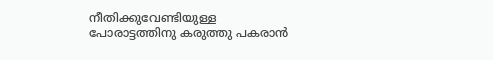നീതിക്കുവേണ്ടിയുള്ള പോരാട്ടത്തിനു കരുത്തു പകരാന്‍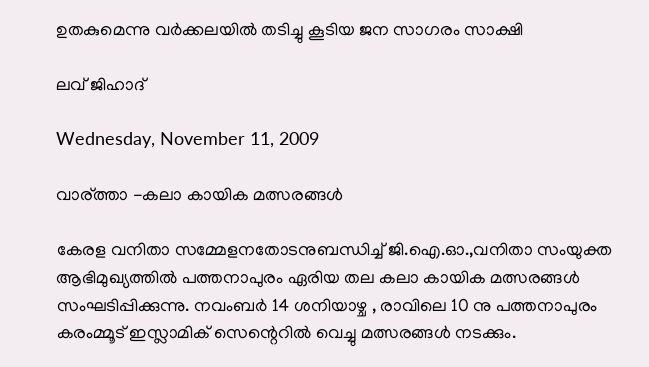ഉതകുമെന്നു വര്‍ക്കലയില്‍ തടിച്ചു കൂടിയ ജന സാഗരം സാക്ഷി

ലവ് ജിഹാദ്

Wednesday, November 11, 2009

വാര്ത്താ -കലാ കായിക മത്സരങ്ങള്‍

കേരള വനിതാ സമ്മേളനതോടനുബന്ധിച്ച് ജി.ഐ.ഓ.,വനിതാ സംയുക്ത ആഭിമുഖ്യത്തില്‍ പത്തനാപുരം ഏരിയ തല കലാ കായിക മത്സരങ്ങള്‍ സംഘടിപ്പിക്കുന്നു. നവംബര്‍ 14 ശനിയാഴ്ച , രാവിലെ 10 നു പത്തനാപുരം കരംമ്മൂട് ഇസ്ലാമിക്‌ സെന്റെറില്‍ വെച്ചു മത്സരങ്ങള്‍ നടക്കും.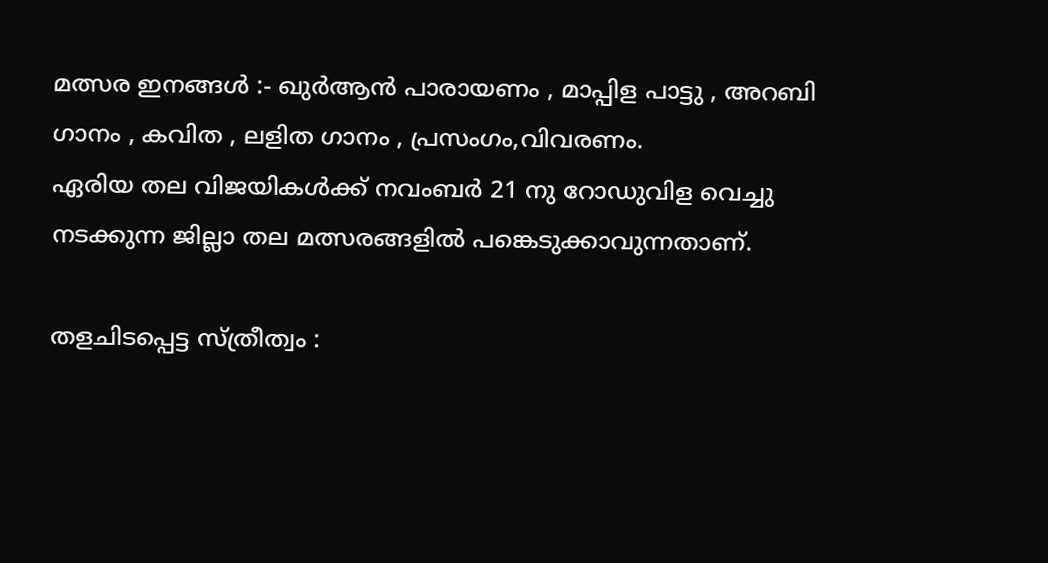മത്സര ഇനങ്ങള്‍ :- ഖുര്‍ആന്‍ പാരായണം , മാപ്പിള പാട്ടു , അറബി ഗാനം , കവിത , ലളിത ഗാനം , പ്രസംഗം,വിവരണം.
ഏരിയ തല വിജയികള്‍ക്ക് നവംബര്‍ 21 നു റോഡുവിള വെച്ചു നടക്കുന്ന ജില്ലാ തല മത്സരങ്ങളില്‍ പങ്കെടുക്കാവുന്നതാണ്.

തളചിടപ്പെട്ട സ്ത്രീത്വം :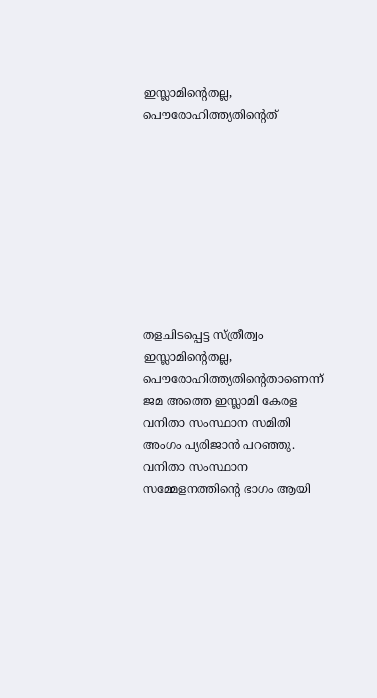ഇസ്ലാമിന്റെതല്ല, പൌരോഹിത്ത്യതിന്റെത്









തളചിടപ്പെട്ട സ്ത്രീത്വം ഇസ്ലാമിന്റെതല്ല, പൌരോഹിത്ത്യതിന്റെതാണെന്ന് ജമ അത്തെ ഇസ്ലാമി കേരള വനിതാ സംസ്ഥാന സമിതി അംഗം പ്യരിജാന്‍ പറഞ്ഞു. വനിതാ സംസ്ഥാന സമ്മേളനത്തിന്റെ ഭാഗം ആയി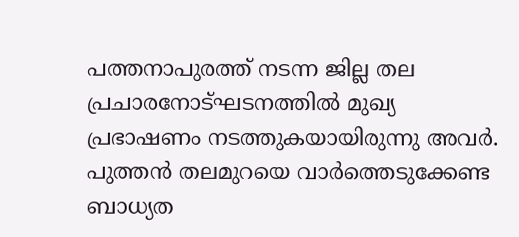പത്തനാപുരത്ത് നടന്ന ജില്ല തല പ്രചാരനോട്ഘടനത്തില്‍ മുഖ്യ പ്രഭാഷണം നടത്തുകയായിരുന്നു അവര്‍. പുത്തന്‍ തലമുറയെ വാര്‍ത്തെടുക്കേണ്ട ബാധ്യത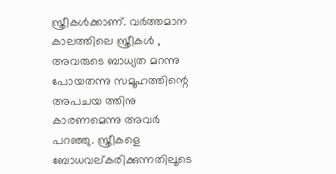സ്ത്രീകള്‍ക്കാണ്. വര്‍ത്തമാന കാലത്തിലെ സ്ത്രീകള്‍ , അവരുടെ ബാധ്യത മറന്നു പോയതന്നു സമൂഹത്തിന്റെ അപചയ ത്തിനു കാരണമെന്നു അവര്‍ പറഞ്ഞു. സ്ത്രീകളെ ബോധവല്കരിക്കുന്നതിലൂടെ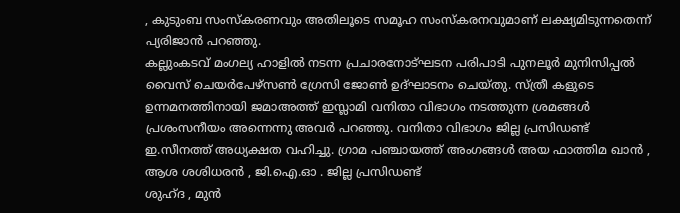, കുടുംബ സംസ്കരണവും അതിലൂടെ സമൂഹ സംസ്കരനവുമാണ് ലക്ഷ്യമിടുന്നതെന്ന് പ്യരിജാന്‍ പറഞ്ഞു.
കല്ലുംകടവ് മംഗല്യ ഹാളില്‍ നടന്ന പ്രചാരനോട്ഘടന പരിപാടി പുനലൂര്‍ മുനിസിപ്പല്‍ വൈസ് ചെയര്‍പേഴ്സണ്‍ ഗ്രേസി ജോണ്‍ ഉദ്ഘാടനം ചെയ്തു. സ്ത്രീ കളുടെ ഉന്നമനത്തിനായി ജമാഅത്ത്‌ ഇസ്ലാമി വനിതാ വിഭാഗം നടത്തുന്ന ശ്രമങ്ങള്‍ പ്രശംസനീയം അന്നെന്നു അവര്‍ പറഞ്ഞു. വനിതാ വിഭാഗം ജില്ല പ്രസിഡണ്ട്‌ ഇ.സീനത്ത്‌ അധ്യക്ഷത വഹിച്ചു. ഗ്രാമ പഞ്ചായത്ത് അംഗങ്ങള്‍ അയ ഫാത്തിമ ഖാന്‍ , ആശ ശശിധരന്‍ , ജി.ഐ.ഓ . ജില്ല പ്രസിഡണ്ട്‌
ശുഹ്ദ , മുന്‍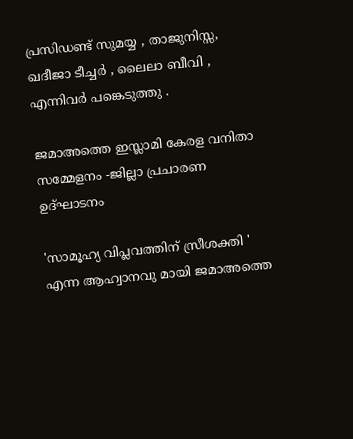പ്രസിഡണ്ട്‌ സുമയ്യ , താജുനിസ്സ, ഖദീജാ ടീച്ചര്‍ , ലൈലാ ബീവി , എന്നിവര്‍ പങ്കെടുത്തു .

ജമാഅത്തെ ഇസ്ലാമി കേരള വനിതാ സമ്മേളനം -ജില്ലാ പ്രചാരണ ഉദ്ഘാടനം

'സാമൂഹ്യ വിപ്ലവത്തിന് സ്രീശക്തി ' എന്ന ആഹ്വാനവു മായി ജമാഅത്തെ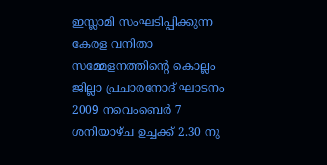ഇസ്ലാമി സംഘടിപ്പിക്കുന്ന കേരള വനിതാ സമ്മേളനത്തിന്റെ കൊല്ലം ജില്ലാ പ്രചാരനോദ്‌ ഘാടനം 2009 നവെംബെര്‍ 7 ശനിയാഴ്ച ഉച്ചക്ക് 2.30 നു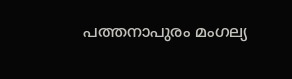പത്തനാപുരം മംഗല്യ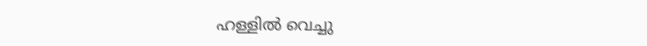ഹള്ളില്‍ വെച്ചു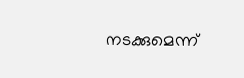നടക്കുമെന്ന്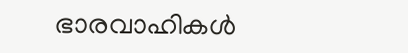ഭാരവാഹികള്‍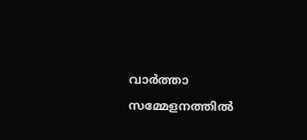വാര്‍ത്താ സമ്മേളനത്തില്‍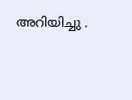അറിയിച്ചു .